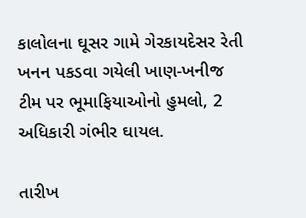કાલોલના ઘૂસર ગામે ગેરકાયદેસર રેતી ખનન પકડવા ગયેલી ખાણ-ખનીજ ટીમ પર ભૂમાફિયાઓનો હુમલો, 2 અધિકારી ગંભીર ઘાયલ.

તારીખ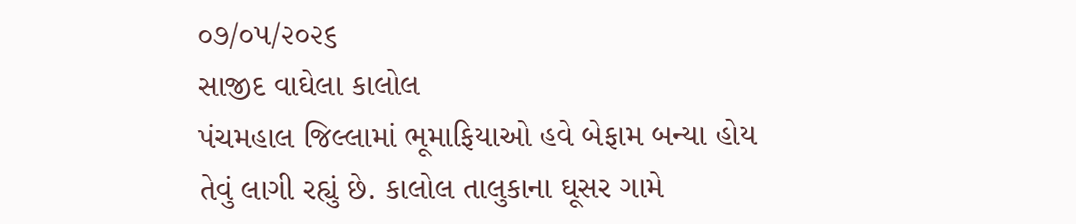૦૭/૦૫/૨૦૨૬
સાજીદ વાઘેલા કાલોલ
પંચમહાલ જિલ્લામાં ભૂમાફિયાઓ હવે બેફામ બન્યા હોય તેવું લાગી રહ્યું છે. કાલોલ તાલુકાના ઘૂસર ગામે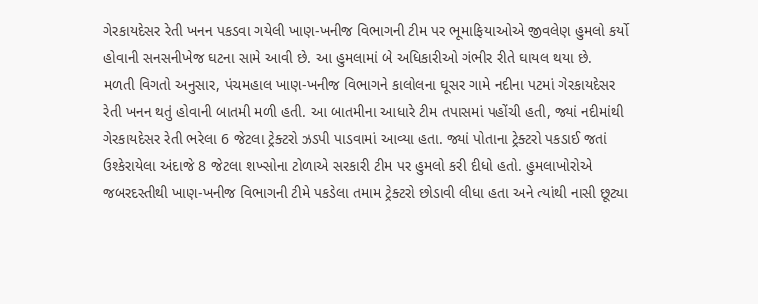ગેરકાયદેસર રેતી ખનન પકડવા ગયેલી ખાણ-ખનીજ વિભાગની ટીમ પર ભૂમાફિયાઓએ જીવલેણ હુમલો કર્યો હોવાની સનસનીખેજ ઘટના સામે આવી છે. આ હુમલામાં બે અધિકારીઓ ગંભીર રીતે ઘાયલ થયા છે.
મળતી વિગતો અનુસાર, પંચમહાલ ખાણ-ખનીજ વિભાગને કાલોલના ઘૂસર ગામે નદીના પટમાં ગેરકાયદેસર રેતી ખનન થતું હોવાની બાતમી મળી હતી. આ બાતમીના આધારે ટીમ તપાસમાં પહોંચી હતી, જ્યાં નદીમાંથી ગેરકાયદેસર રેતી ભરેલા 6 જેટલા ટ્રેક્ટરો ઝડપી પાડવામાં આવ્યા હતા. જ્યાં પોતાના ટ્રેક્ટરો પકડાઈ જતાં ઉશ્કેરાયેલા અંદાજે 8 જેટલા શખ્સોના ટોળાએ સરકારી ટીમ પર હુમલો કરી દીધો હતો. હુમલાખોરોએ જબરદસ્તીથી ખાણ-ખનીજ વિભાગની ટીમે પકડેલા તમામ ટ્રેક્ટરો છોડાવી લીધા હતા અને ત્યાંથી નાસી છૂટ્યા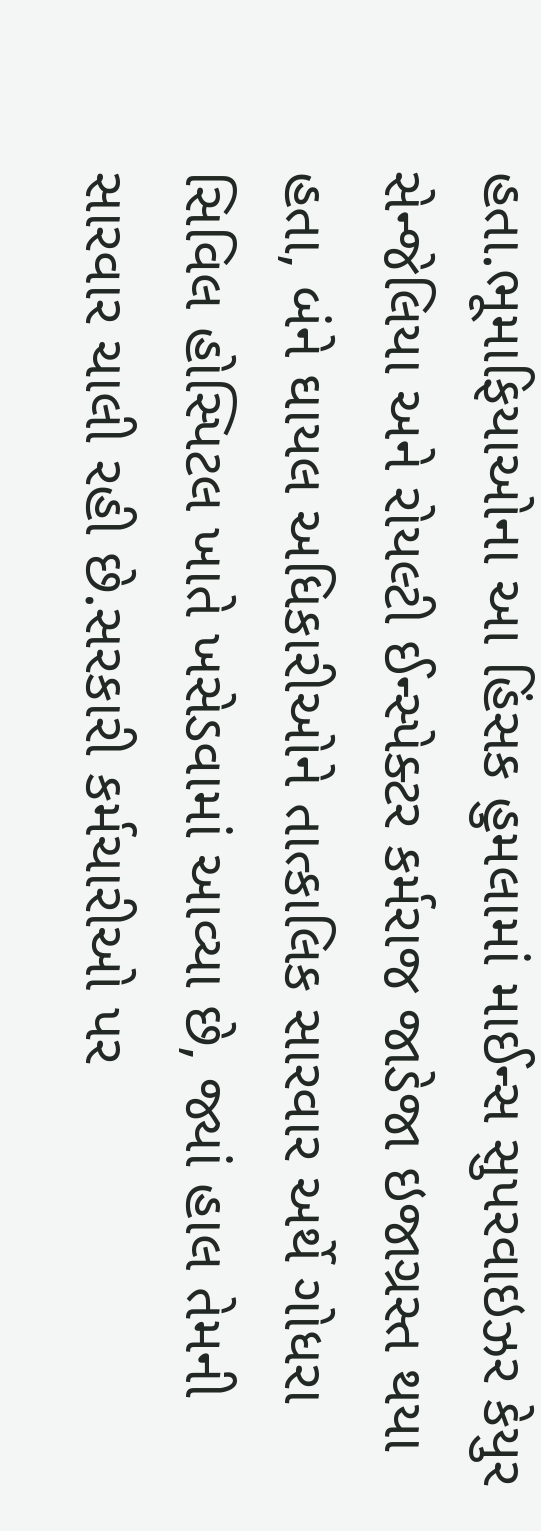હતા.ભૂમાફિયાઓના આ હિંસક હુમલામાં માઈન્સ સુપરવાઇઝર કેયુર સેન્જેલિયા અને રોયલ્ટી ઈન્સ્પેક્ટર કર્મરાજ જાડેજા ઇજાગ્રસ્ત થયા હતા, બંને ઘાયલ અધિકારીઓને તાત્કાલિક સારવાર અર્થે ગોધરા સિવિલ હોસ્પિટલ ખાતે ખસેડવામાં આવ્યા છે, જ્યાં હાલ તેમની સારવાર ચાલી રહી છે.સરકારી કર્મચારીઓ પર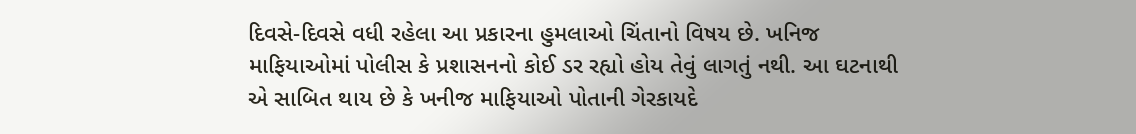દિવસે-દિવસે વધી રહેલા આ પ્રકારના હુમલાઓ ચિંતાનો વિષય છે. ખનિજ માફિયાઓમાં પોલીસ કે પ્રશાસનનો કોઈ ડર રહ્યો હોય તેવું લાગતું નથી. આ ઘટનાથી એ સાબિત થાય છે કે ખનીજ માફિયાઓ પોતાની ગેરકાયદે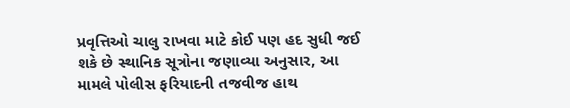પ્રવૃત્તિઓ ચાલુ રાખવા માટે કોઈ પણ હદ સુધી જઈ શકે છે સ્થાનિક સૂત્રોના જણાવ્યા અનુસાર, આ મામલે પોલીસ ફરિયાદની તજવીજ હાથ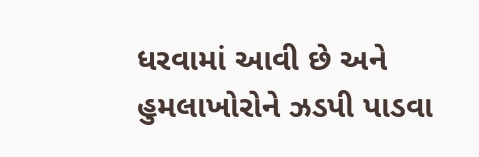ધરવામાં આવી છે અને હુમલાખોરોને ઝડપી પાડવા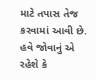માટે તપાસ તેજ કરવામાં આવી છે. હવે જોવાનું એ રહેશે કે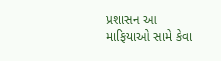પ્રશાસન આ માફિયાઓ સામે કેવા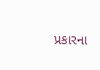પ્રકારના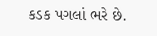કડક પગલાં ભરે છે.